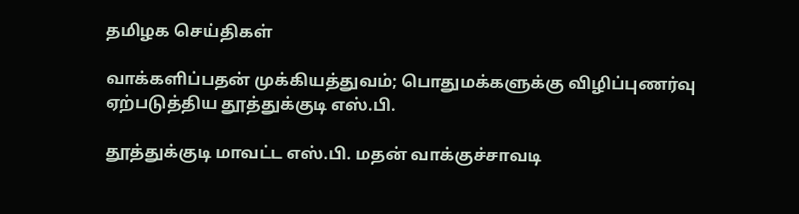தமிழக செய்திகள்

வாக்களிப்பதன் முக்கியத்துவம்; பொதுமக்களுக்கு விழிப்புணர்வு ஏற்படுத்திய தூத்துக்குடி எஸ்.பி.

தூத்துக்குடி மாவட்ட எஸ்.பி. மதன் வாக்குச்சாவடி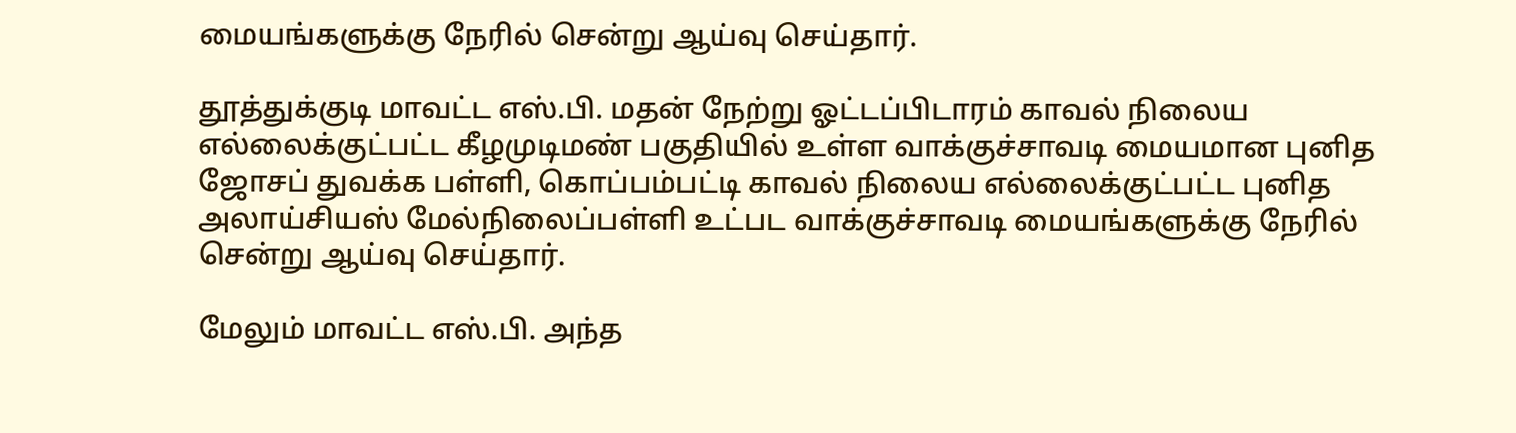மையங்களுக்கு நேரில் சென்று ஆய்வு செய்தார்.

தூத்துக்குடி மாவட்ட எஸ்.பி. மதன் நேற்று ஓட்டப்பிடாரம் காவல் நிலைய எல்லைக்குட்பட்ட கீழமுடிமண் பகுதியில் உள்ள வாக்குச்சாவடி மையமான புனித ஜோசப் துவக்க பள்ளி, கொப்பம்பட்டி காவல் நிலைய எல்லைக்குட்பட்ட புனித அலாய்சியஸ் மேல்நிலைப்பள்ளி உட்பட வாக்குச்சாவடி மையங்களுக்கு நேரில் சென்று ஆய்வு செய்தார்.

மேலும் மாவட்ட எஸ்.பி. அந்த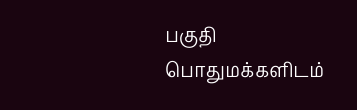பகுதி பொதுமக்களிடம்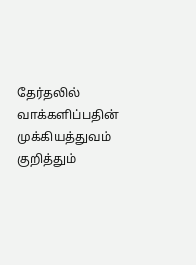தேர்தலில் வாக்களிப்பதின் முக்கியத்துவம் குறித்தும்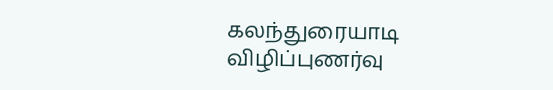கலந்துரையாடி விழிப்புணர்வு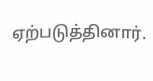ஏற்படுத்தினார்.